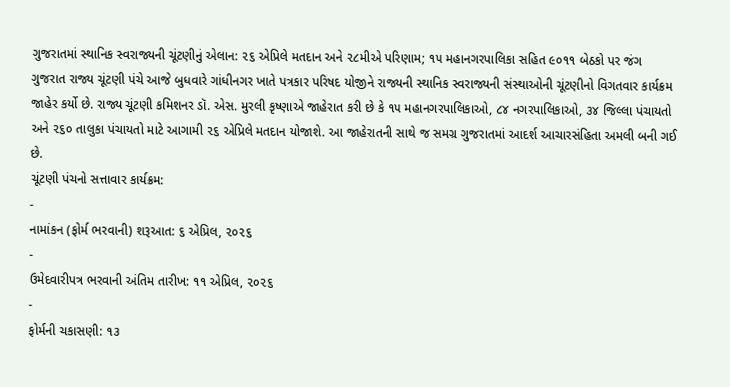ગુજરાતમાં સ્થાનિક સ્વરાજ્યની ચૂંટણીનું એલાન: ૨૬ એપ્રિલે મતદાન અને ૨૮મીએ પરિણામ; ૧૫ મહાનગરપાલિકા સહિત ૯૦૧૧ બેઠકો પર જંગ
ગુજરાત રાજ્ય ચૂંટણી પંચે આજે બુધવારે ગાંધીનગર ખાતે પત્રકાર પરિષદ યોજીને રાજ્યની સ્થાનિક સ્વરાજ્યની સંસ્થાઓની ચૂંટણીનો વિગતવાર કાર્યક્રમ જાહેર કર્યો છે. રાજ્ય ચૂંટણી કમિશનર ડૉ. એસ. મુરલી કૃષ્ણાએ જાહેરાત કરી છે કે ૧૫ મહાનગરપાલિકાઓ, ૮૪ નગરપાલિકાઓ, ૩૪ જિલ્લા પંચાયતો અને ૨૬૦ તાલુકા પંચાયતો માટે આગામી ૨૬ એપ્રિલે મતદાન યોજાશે. આ જાહેરાતની સાથે જ સમગ્ર ગુજરાતમાં આદર્શ આચારસંહિતા અમલી બની ગઈ છે.
ચૂંટણી પંચનો સત્તાવાર કાર્યક્રમ:
-
નામાંકન (ફોર્મ ભરવાની) શરૂઆત: ૬ એપ્રિલ, ૨૦૨૬
-
ઉમેદવારીપત્ર ભરવાની અંતિમ તારીખ: ૧૧ એપ્રિલ, ૨૦૨૬
-
ફોર્મની ચકાસણી: ૧૩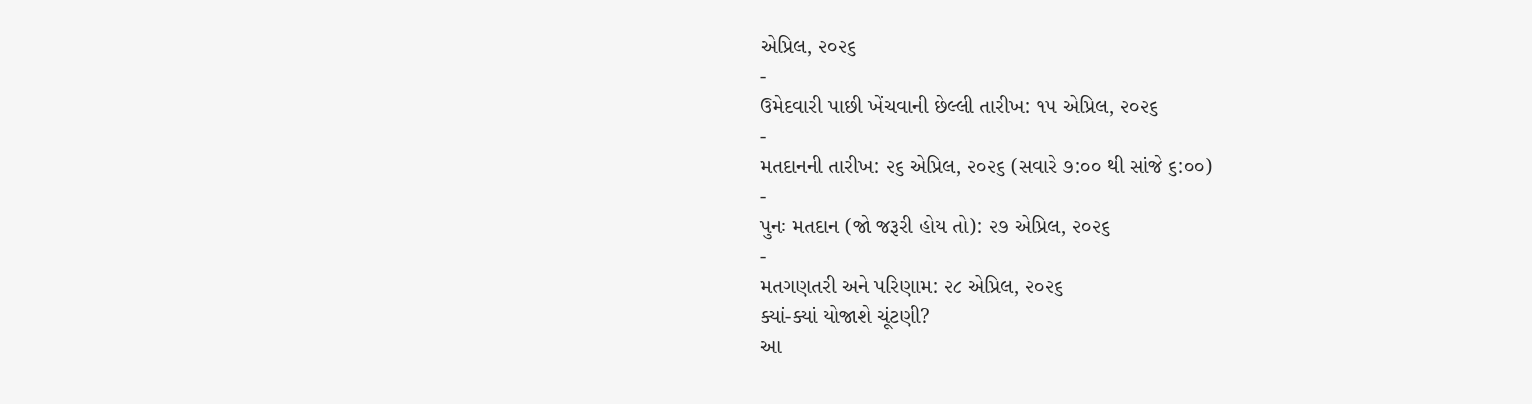એપ્રિલ, ૨૦૨૬
-
ઉમેદવારી પાછી ખેંચવાની છેલ્લી તારીખ: ૧૫ એપ્રિલ, ૨૦૨૬
-
મતદાનની તારીખ: ૨૬ એપ્રિલ, ૨૦૨૬ (સવારે ૭:૦૦ થી સાંજે ૬:૦૦)
-
પુનઃ મતદાન (જો જરૂરી હોય તો): ૨૭ એપ્રિલ, ૨૦૨૬
-
મતગણતરી અને પરિણામ: ૨૮ એપ્રિલ, ૨૦૨૬
ક્યાં-ક્યાં યોજાશે ચૂંટણી?
આ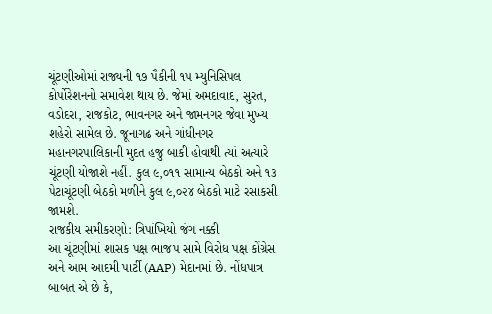ચૂંટણીઓમાં રાજ્યની ૧૭ પૈકીની ૧૫ મ્યુનિસિપલ કોર્પોરેશનનો સમાવેશ થાય છે. જેમાં અમદાવાદ, સુરત, વડોદરા, રાજકોટ, ભાવનગર અને જામનગર જેવા મુખ્ય શહેરો સામેલ છે. જૂનાગઢ અને ગાંધીનગર મહાનગરપાલિકાની મુદત હજુ બાકી હોવાથી ત્યાં અત્યારે ચૂંટણી યોજાશે નહીં. કુલ ૯,૦૧૧ સામાન્ય બેઠકો અને ૧૩ પેટાચૂંટણી બેઠકો મળીને કુલ ૯,૦૨૪ બેઠકો માટે રસાકસી જામશે.
રાજકીય સમીકરણો: ત્રિપાંખિયો જંગ નક્કી
આ ચૂંટણીમાં શાસક પક્ષ ભાજપ સામે વિરોધ પક્ષ કોંગ્રેસ અને આમ આદમી પાર્ટી (AAP) મેદાનમાં છે. નોંધપાત્ર બાબત એ છે કે,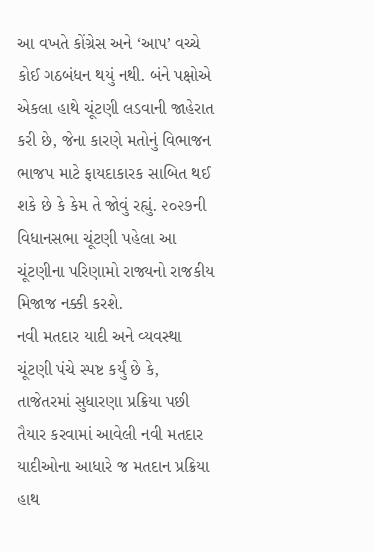આ વખતે કોંગ્રેસ અને ‘આપ’ વચ્ચે કોઈ ગઠબંધન થયું નથી. બંને પક્ષોએ એકલા હાથે ચૂંટણી લડવાની જાહેરાત કરી છે, જેના કારણે મતોનું વિભાજન ભાજપ માટે ફાયદાકારક સાબિત થઈ શકે છે કે કેમ તે જોવું રહ્યું. ૨૦૨૭ની વિધાનસભા ચૂંટણી પહેલા આ ચૂંટણીના પરિણામો રાજ્યનો રાજકીય મિજાજ નક્કી કરશે.
નવી મતદાર યાદી અને વ્યવસ્થા
ચૂંટણી પંચે સ્પષ્ટ કર્યું છે કે, તાજેતરમાં સુધારણા પ્રક્રિયા પછી તૈયાર કરવામાં આવેલી નવી મતદાર યાદીઓના આધારે જ મતદાન પ્રક્રિયા હાથ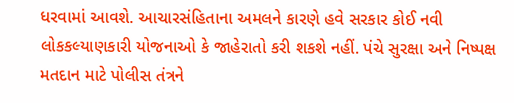ધરવામાં આવશે. આચારસંહિતાના અમલને કારણે હવે સરકાર કોઈ નવી લોકકલ્યાણકારી યોજનાઓ કે જાહેરાતો કરી શકશે નહીં. પંચે સુરક્ષા અને નિષ્પક્ષ મતદાન માટે પોલીસ તંત્રને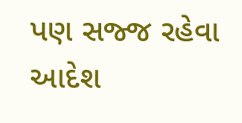પણ સજ્જ રહેવા આદેશ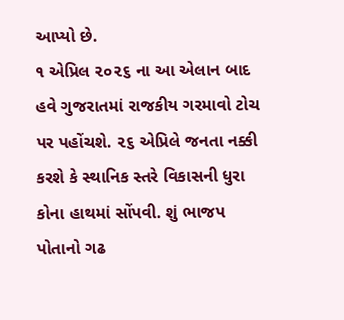આપ્યો છે.
૧ એપ્રિલ ૨૦૨૬ ના આ એલાન બાદ હવે ગુજરાતમાં રાજકીય ગરમાવો ટોચ પર પહોંચશે. ૨૬ એપ્રિલે જનતા નક્કી કરશે કે સ્થાનિક સ્તરે વિકાસની ધુરા કોના હાથમાં સોંપવી. શું ભાજપ પોતાનો ગઢ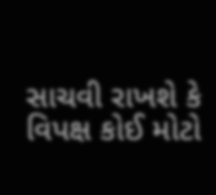સાચવી રાખશે કે વિપક્ષ કોઈ મોટો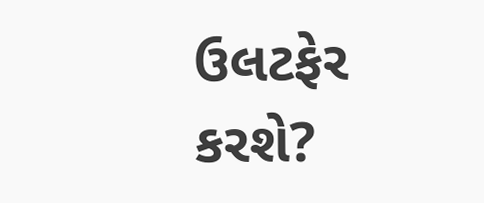ઉલટફેર કરશે?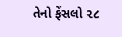તેનો ફેંસલો ૨૮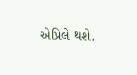એપ્રિલે થશે.